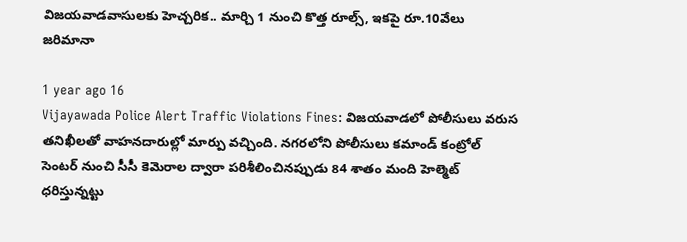విజయవాడవాసులకు హెచ్చరిక.. మార్చి 1 నుంచి కొత్త రూల్స్, ఇకపై రూ.10వేలు జరిమానా

1 year ago 16
Vijayawada Police Alert Traffic Violations Fines: విజయవాడలో పోలీసులు వరుస తనిఖీలతో వాహనదారుల్లో మార్పు వచ్చింది. నగరలోని పోలీసులు కమాండ్‌ కంట్రోల్‌ సెంటర్‌ నుంచి సీసీ కెమెరాల ద్వారా పరిశీలించినప్పుడు 84 శాతం మంది హెల్మెట్‌ ధరిస్తున్నట్టు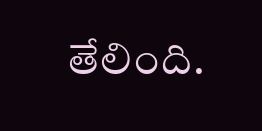తేలింది.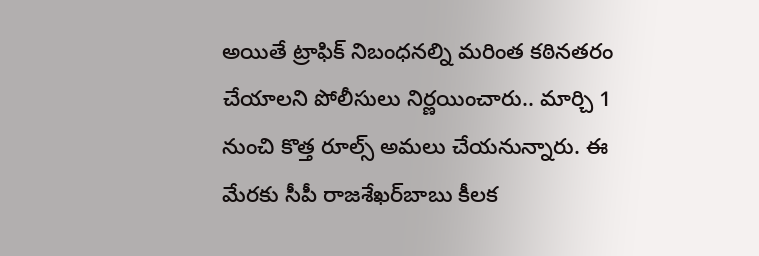అయితే ట్రాఫిక్ నిబంధనల్ని మరింత కఠినతరం చేయాలని పోలీసులు నిర్ణయించారు.. మార్చి 1 నుంచి కొత్త రూల్స్ అమలు చేయనున్నారు. ఈ మేరకు సీపీ రాజశేఖర్‌బాబు కీలక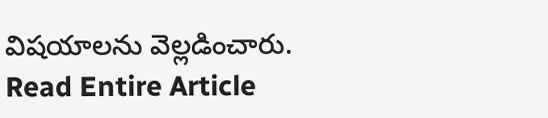విషయాలను వెల్లడించారు.
Read Entire Article